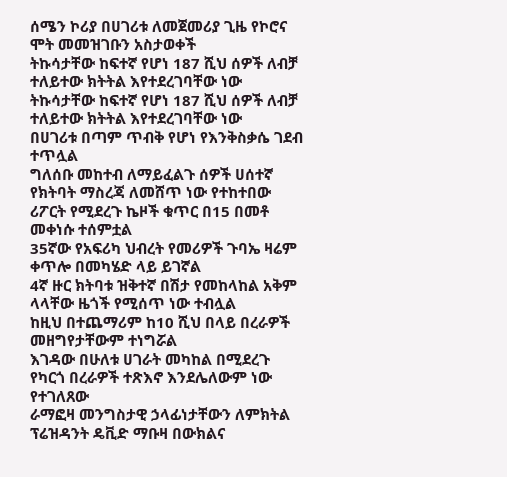ሰሜን ኮሪያ በሀገሪቱ ለመጀመሪያ ጊዜ የኮሮና ሞት መመዝገቡን አስታወቀች
ትኩሳታቸው ከፍተኛ የሆነ 187 ሺህ ሰዎች ለብቻ ተለይተው ክትትል እየተደረገባቸው ነው
ትኩሳታቸው ከፍተኛ የሆነ 187 ሺህ ሰዎች ለብቻ ተለይተው ክትትል እየተደረገባቸው ነው
በሀገሪቱ በጣም ጥብቅ የሆነ የእንቅስቃሴ ገደብ ተጥሏል
ግለሰቡ መከተብ ለማይፈልጉ ሰዎች ሀሰተኛ የክትባት ማስረጃ ለመሸጥ ነው የተከተበው
ሪፖርት የሚደረጉ ኬዞች ቁጥር በ15 በመቶ መቀነሱ ተሰምቷል
35ኛው የአፍሪካ ህብረት የመሪዎች ጉባኤ ዛሬም ቀጥሎ በመካሄድ ላይ ይገኛል
4ኛ ዙር ክትባቱ ዝቅተኛ በሽታ የመከላከል አቅም ላላቸው ዜጎች የሚሰጥ ነው ተብሏል
ከዚህ በተጨማሪም ከ10 ሺህ በላይ በረራዎች መዘግየታቸውም ተነግሯል
እገዳው በሁለቱ ሀገራት መካከል በሚደረጉ የካርጎ በረራዎች ተጽእኖ እንደሌለውም ነው የተገለጸው
ራማፎዛ መንግስታዊ ኃላፊነታቸውን ለምክትል ፕሬዝዳንት ዴቪድ ማቡዛ በውክልና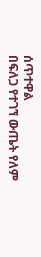ሰጥተዋል
በፍለጋ የተገኘ ውጤት የለም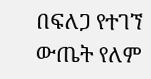በፍለጋ የተገኘ ውጤት የለም